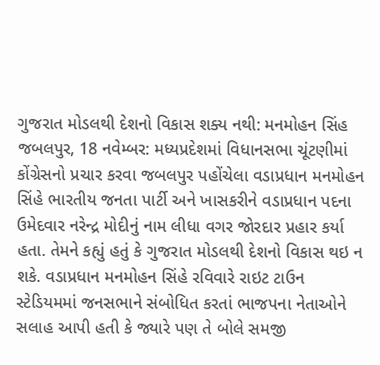ગુજરાત મોડલથી દેશનો વિકાસ શક્ય નથી: મનમોહન સિંહ
જબલપુર, 18 નવેમ્બર: મધ્યપ્રદેશમાં વિધાનસભા ચૂંટણીમાં કોંગ્રેસનો પ્રચાર કરવા જબલપુર પહોંચેલા વડાપ્રધાન મનમોહન સિંહે ભારતીય જનતા પાર્ટી અને ખાસકરીને વડાપ્રધાન પદના ઉમેદવાર નરેન્દ્ર મોદીનું નામ લીધા વગર જોરદાર પ્રહાર કર્યા હતા. તેમને કહ્યું હતું કે ગુજરાત મોડલથી દેશનો વિકાસ થઇ ન શકે. વડાપ્રધાન મનમોહન સિંહે રવિવારે રાઇટ ટાઉન સ્ટેડિયમમાં જનસભાને સંબોધિત કરતાં ભાજપના નેતાઓને સલાહ આપી હતી કે જ્યારે પણ તે બોલે સમજી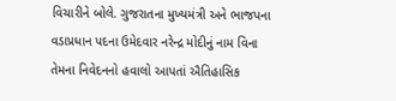વિચારીને બોલે. ગુજરાતના મુખ્યમંત્રી અને ભાજપના વડાપ્રધાન પદના ઉમેદવાર નરેન્દ્ર મોદીનું નામ વિના તેમના નિવેદનનો હવાલો આપતાં ઐતિહાસિક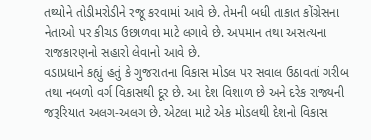તથ્યોને તોડીમરોડીને રજૂ કરવામાં આવે છે. તેમની બધી તાકાત કોંગ્રેસના નેતાઓ પર કીચડ ઉછાળવા માટે લગાવે છે. અપમાન તથા અસત્યના રાજકારણનો સહારો લેવાનો આવે છે.
વડાપ્રધાને કહ્યું હતું કે ગુજરાતના વિકાસ મોડલ પર સવાલ ઉઠાવતાં ગરીબ તથા નબળો વર્ગ વિકાસથી દૂર છે. આ દેશ વિશાળ છે અને દરેક રાજ્યની જરૂરિયાત અલગ-અલગ છે. એટલા માટે એક મોડલથી દેશનો વિકાસ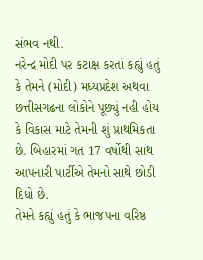સંભવ નથી.
નરેન્દ્ર મોદી પર કટાક્ષ કરતાં કહ્યું હતું કે તેમને (મોદી) મધ્યપ્રદેશ અથવા છત્તીસગઢના લોકોને પૂછ્યું નહી હોય કે વિકાસ માટે તેમની શું પ્રાથમિકતા છે. બિહારમાં ગત 17 વર્ષોથી સાથ આપનારી પાર્ટીએ તેમનો સાથે છોડી દિધો છે.
તેમને કહ્યું હતું કે ભાજપના વરિષ્ઠ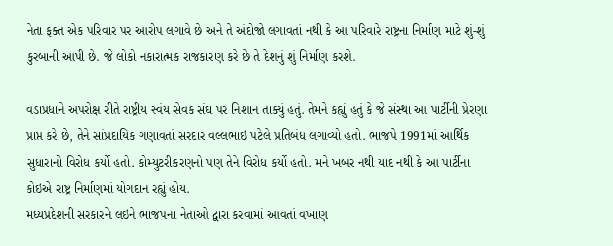નેતા ફક્ત એક પરિવાર પર આરોપ લગાવે છે અને તે અંદોજો લગાવતાં નથી કે આ પરિવારે રાષ્ટ્રના નિર્માણ માટે શું-શું કુરબાની આપી છે. જે લોકો નકારાત્મક રાજકારણ કરે છે તે દેશનું શું નિર્માણ કરશે.

વડાપ્રધાને અપરોક્ષ રીતે રાષ્ટ્રીય સ્વંય સેવક સંઘ પર નિશાન તાક્યું હતું. તેમને કહ્યું હતું કે જે સંસ્થા આ પાર્ટીની પ્રેરણા પ્રાપ્ત કરે છે, તેને સાંપ્રદાયિક ગણાવતાં સરદાર વલ્લભાઇ પટેલે પ્રતિબંધ લગાવ્યો હતો. ભાજપે 1991માં આર્થિક સુધારાનો વિરોધ કર્યો હતો. કોમ્યુટરીકરણનો પણ તેને વિરોધ કર્યો હતો. મને ખબર નથી યાદ નથી કે આ પાર્ટીના કોઇએ રાષ્ટ્ર નિર્માણમાં યોગદાન રહ્યું હોય.
મધ્યપ્રદેશની સરકારને લઇને ભાજપના નેતાઓ દ્વારા કરવામાં આવતાં વખાણ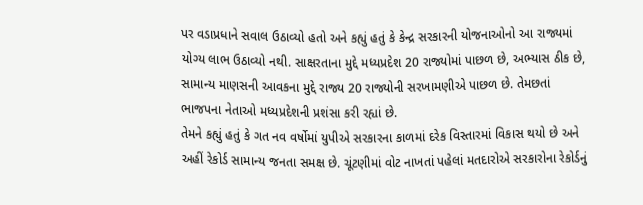પર વડાપ્રધાને સવાલ ઉઠાવ્યો હતો અને કહ્યું હતું કે કેન્દ્ર સરકારની યોજનાઓનો આ રાજ્યમાં યોગ્ય લાભ ઉઠાવ્યો નથી. સાક્ષરતાના મુદ્દે મધ્યપ્રદેશ 20 રાજ્યોમાં પાછળ છે, અભ્યાસ ઠીક છે, સામાન્ય માણસની આવકના મુદ્દે રાજ્ય 20 રાજ્યોની સરખામણીએ પાછળ છે. તેમછતાં ભાજપના નેતાઓ મધ્યપ્રદેશની પ્રશંસા કરી રહ્યાં છે.
તેમને કહ્યું હતું કે ગત નવ વર્ષોમાં યુપીએ સરકારના કાળમાં દરેક વિસ્તારમાં વિકાસ થયો છે અને અહીં રેકોર્ડ સામાન્ય જનતા સમક્ષ છે. ચૂંટણીમાં વોટ નાખતાં પહેલાં મતદારોએ સરકારોના રેકોર્ડનું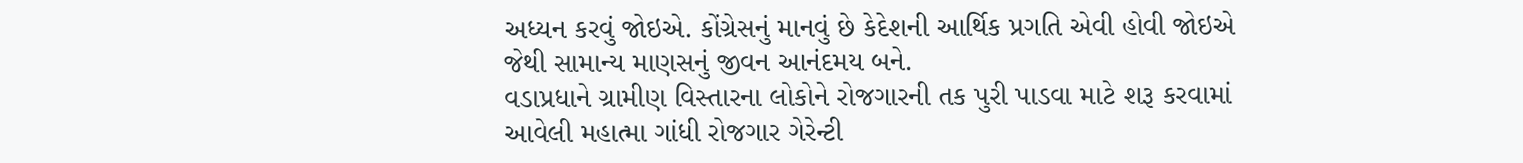અધ્યન કરવું જોઇએ. કોંગ્રેસનું માનવું છે કેદેશની આર્થિક પ્રગતિ એવી હોવી જોઇએ જેથી સામાન્ય માણસનું જીવન આનંદમય બને.
વડાપ્રધાને ગ્રામીણ વિસ્તારના લોકોને રોજગારની તક પુરી પાડવા માટે શરૂ કરવામાં આવેલી મહાત્મા ગાંધી રોજગાર ગેરેન્ટી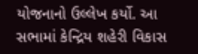યોજનાનો ઉલ્લેખ કર્યો. આ સભામાં કેન્દ્રિય શહેરી વિકાસ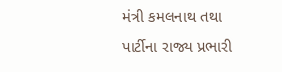મંત્રી કમલનાથ તથા પાર્ટીના રાજ્ય પ્રભારી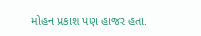મોહન પ્રકાશ પણ હાજર હતા.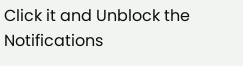Click it and Unblock the Notifications